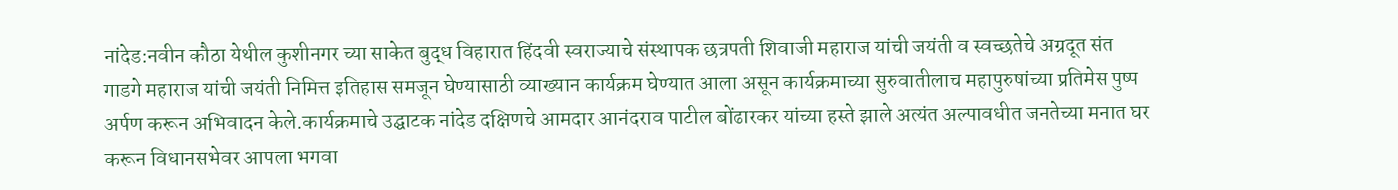नांदेड:नवीन कौठा येथील कुशीनगर च्या साकेत बुद्ध विहारात हिंदवी स्वराज्याचे संस्थापक छत्रपती शिवाजी महाराज यांची जयंती व स्वच्छतेचे अग्रदूत संत गाडगे महाराज यांची जयंती निमित्त इतिहास समजून घेण्यासाठी व्याख्यान कार्यक्रम घेण्यात आला असून कार्यक्रमाच्या सुरुवातीलाच महापुरुषांच्या प्रतिमेस पुष्प अर्पण करून अभिवादन केले.कार्यक्रमाचे उद्घाटक नांदेड दक्षिणचे आमदार आनंदराव पाटील बोंढारकर यांच्या हस्ते झाले अत्यंत अल्पावधीत जनतेच्या मनात घर करून विधानसभेवर आपला भगवा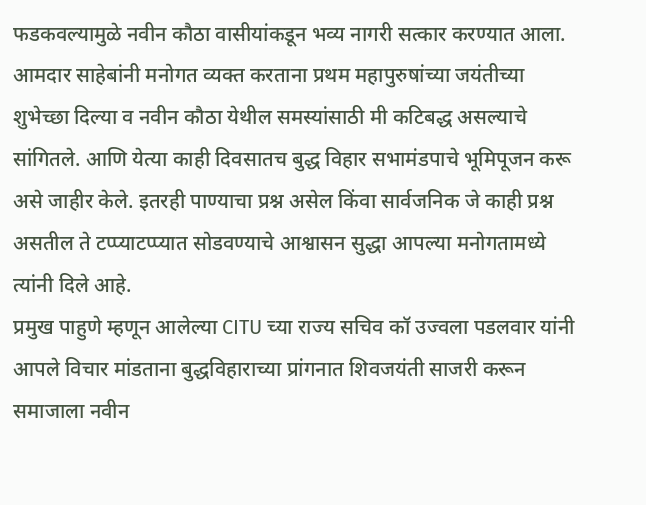फडकवल्यामुळे नवीन कौठा वासीयांकडून भव्य नागरी सत्कार करण्यात आला. आमदार साहेबांनी मनोगत व्यक्त करताना प्रथम महापुरुषांच्या जयंतीच्या शुभेच्छा दिल्या व नवीन कौठा येथील समस्यांसाठी मी कटिबद्ध असल्याचे सांगितले. आणि येत्या काही दिवसातच बुद्ध विहार सभामंडपाचे भूमिपूजन करू असे जाहीर केले. इतरही पाण्याचा प्रश्न असेल किंवा सार्वजनिक जे काही प्रश्न असतील ते टप्प्याटप्प्यात सोडवण्याचे आश्वासन सुद्धा आपल्या मनोगतामध्ये त्यांनी दिले आहे.
प्रमुख पाहुणे म्हणून आलेल्या CITU च्या राज्य सचिव कॉ उज्वला पडलवार यांनी आपले विचार मांडताना बुद्धविहाराच्या प्रांगनात शिवजयंती साजरी करून समाजाला नवीन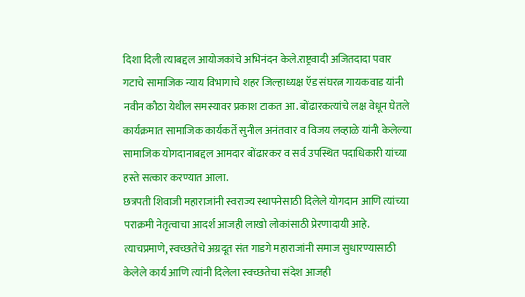दिशा दिली त्याबद्दल आयोजकांचे अभिनंदन केले.राष्ट्रवादी अजितदादा पवार गटाचे सामाजिक न्याय विभागाचे शहर जिल्हाध्यक्ष ऍड संघरत्न गायकवाड यांनी नवीन कौठा येथील समस्यावर प्रकाश टाकत आ. बोंढारकत्यांचे लक्ष वेधून घेतले कार्यक्रमात सामाजिक कार्यकर्ते सुनील अनंतवार व विजय लव्हाळे यांनी केलेल्या सामाजिक योगदानाबद्दल आमदार बोंढारकर व सर्व उपस्थित पदाधिकारी यांच्या हस्ते सत्कार करण्यात आला.
छत्रपती शिवाजी महाराजांनी स्वराज्य स्थापनेसाठी दिलेले योगदान आणि त्यांच्या पराक्रमी नेतृत्वाचा आदर्श आजही लाखो लोकांसाठी प्रेरणादायी आहे. त्याचप्रमाणे, स्वच्छतेचे अग्रदूत संत गाडगे महाराजांनी समाज सुधारण्यासाठी केलेले कार्य आणि त्यांनी दिलेला स्वच्छतेचा संदेश आजही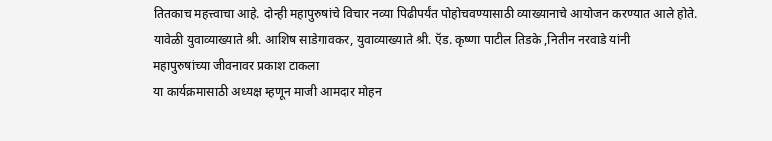तितकाच महत्त्वाचा आहे. दोन्ही महापुरुषांचे विचार नव्या पिढीपर्यंत पोहोचवण्यासाठी व्याख्यानाचे आयोजन करण्यात आले होते.
यावेळी युवाव्याख्याते श्री. आशिष साडेगावकर, युवाव्याख्याते श्री. ऍड. कृष्णा पाटील तिडके ,नितीन नरवाडे यांनी
महापुरुषांच्या जीवनावर प्रकाश टाकला
या कार्यक्रमासाठी अध्यक्ष म्हणून माजी आमदार मोहन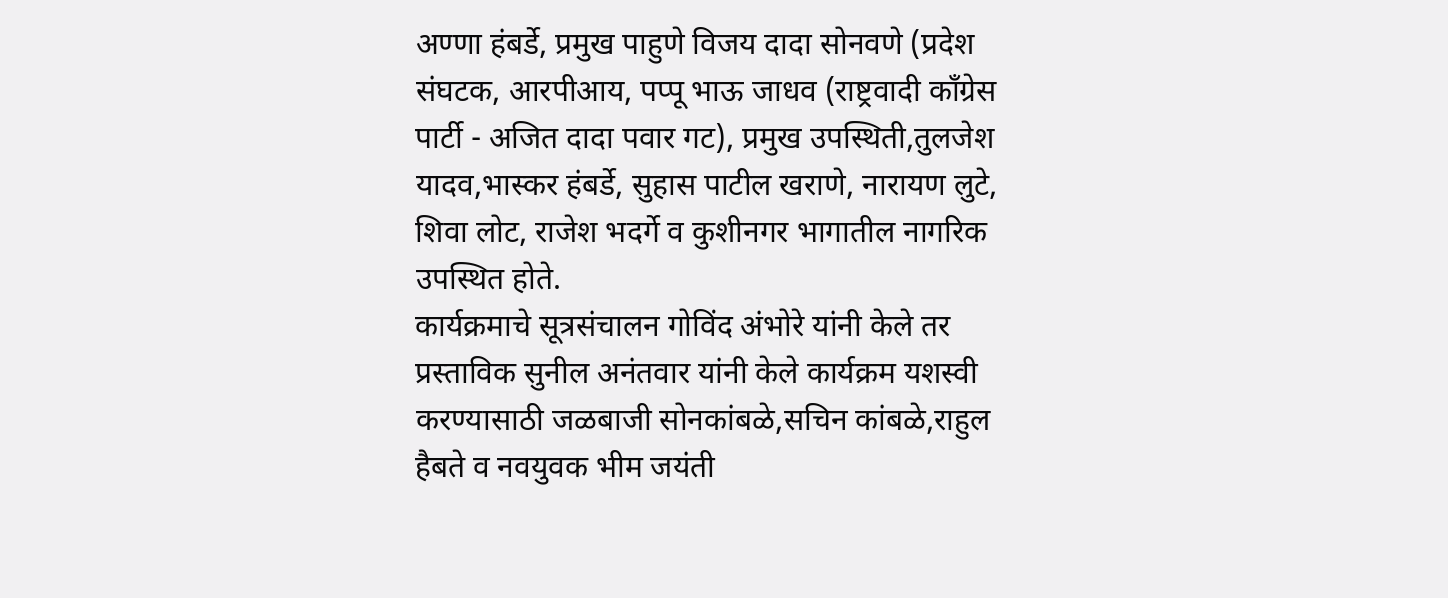अण्णा हंबर्डे, प्रमुख पाहुणे विजय दादा सोनवणे (प्रदेश संघटक, आरपीआय, पप्पू भाऊ जाधव (राष्ट्रवादी काँग्रेस पार्टी - अजित दादा पवार गट), प्रमुख उपस्थिती,तुलजेश यादव,भास्कर हंबर्डे, सुहास पाटील खराणे, नारायण लुटे, शिवा लोट, राजेश भदर्गे व कुशीनगर भागातील नागरिक उपस्थित होते.
कार्यक्रमाचे सूत्रसंचालन गोविंद अंभोरे यांनी केले तर प्रस्ताविक सुनील अनंतवार यांनी केले कार्यक्रम यशस्वी करण्यासाठी जळबाजी सोनकांबळे,सचिन कांबळे,राहुल हैबते व नवयुवक भीम जयंती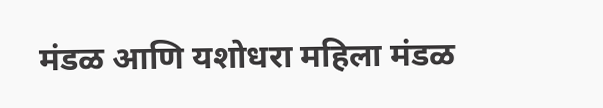मंडळ आणि यशोधरा महिला मंडळ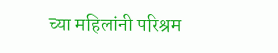च्या महिलांनी परिश्रम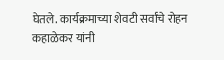घेतले. कार्यक्रमाच्या शेवटी सर्वांचे रोहन कहाळेकर यांनी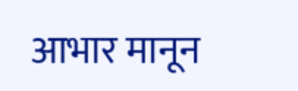आभार मानून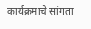कार्यक्रमाचे सांगता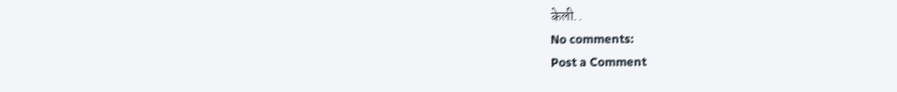केली..
No comments:
Post a Comment